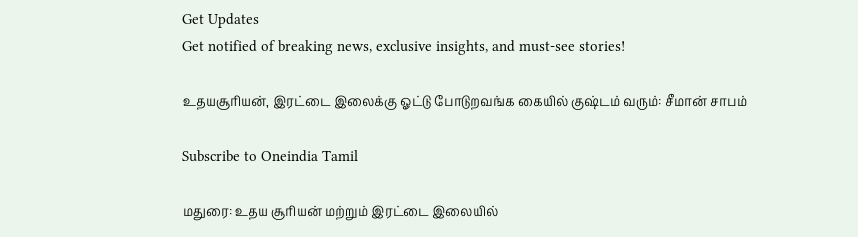Get Updates
Get notified of breaking news, exclusive insights, and must-see stories!

உதயசூரியன், இரட்டை இலைக்கு ஓட்டு போடுறவங்க கையில் குஷ்டம் வரும்: சீமான் சாபம்

Subscribe to Oneindia Tamil

மதுரை: உதய சூரியன் மற்றும் இரட்டை இலையில்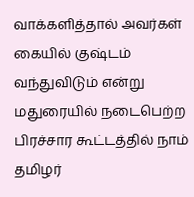வாக்களித்தால் அவர்கள் கையில் குஷ்டம் வந்துவிடும் என்று மதுரையில் நடைபெற்ற பிரச்சார கூட்டத்தில் நாம் தமிழர்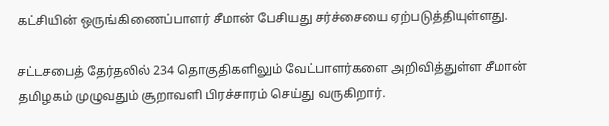கட்சியின் ஒருங்கிணைப்பாளர் சீமான் பேசியது சர்ச்சையை ஏற்படுத்தியுள்ளது.

சட்டசபைத் தேர்தலில் 234 தொகுதிகளிலும் வேட்பாளர்களை அறிவித்துள்ள சீமான் தமிழகம் முழுவதும் சூறாவளி பிரச்சாரம் செய்து வருகிறார்.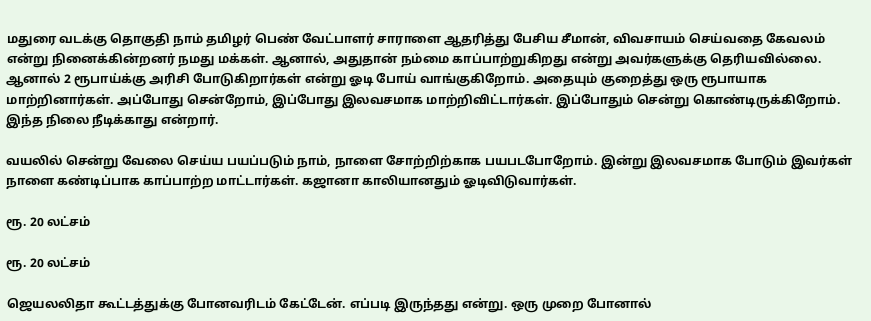மதுரை வடக்கு தொகுதி நாம் தமிழர் பெண் வேட்பாளர் சாராளை ஆதரித்து பேசிய சீமான், விவசாயம் செய்வதை கேவலம் என்று நினைக்கின்றனர் நமது மக்கள். ஆனால், அதுதான் நம்மை காப்பாற்றுகிறது என்று அவர்களுக்கு தெரியவில்லை. ஆனால் 2 ரூபாய்க்கு அரிசி போடுகிறார்கள் என்று ஓடி போய் வாங்குகிறோம். அதையும் குறைத்து ஒரு ரூபாயாக மாற்றினார்கள். அப்போது சென்றோம், இப்போது இலவசமாக மாற்றிவிட்டார்கள். இப்போதும் சென்று கொண்டிருக்கிறோம். இந்த நிலை நீடிக்காது என்றார்.

வயலில் சென்று வேலை செய்ய பயப்படும் நாம், நாளை சோற்றிற்காக பயபடபோறோம். இன்று இலவசமாக போடும் இவர்கள் நாளை கண்டிப்பாக காப்பாற்ற மாட்டார்கள். கஜானா காலியானதும் ஓடிவிடுவார்கள்.

ரூ. 20 லட்சம்

ரூ. 20 லட்சம்

ஜெயலலிதா கூட்டத்துக்கு போனவரிடம் கேட்டேன். எப்படி இருந்தது என்று. ஒரு முறை போனால்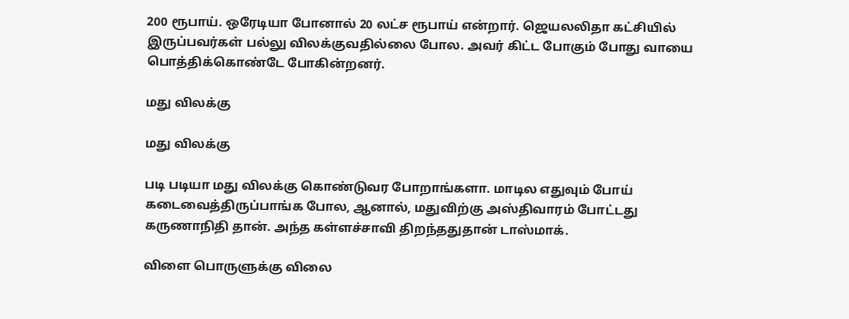200 ரூபாய். ஒரேடியா போனால் 20 லட்ச ரூபாய் என்றார். ஜெயலலிதா கட்சியில் இருப்பவர்கள் பல்லு விலக்குவதில்லை போல. அவர் கிட்ட போகும் போது வாயை பொத்திக்கொண்டே போகின்றனர்.

மது விலக்கு

மது விலக்கு

படி படியா மது விலக்கு கொண்டுவர போறாங்களா. மாடில எதுவும் போய் கடைவைத்திருப்பாங்க போல, ஆனால், மதுவிற்கு அஸ்திவாரம் போட்டது கருணாநிதி தான். அந்த கள்ளச்சாவி திறந்ததுதான் டாஸ்மாக்.

விளை பொருளுக்கு விலை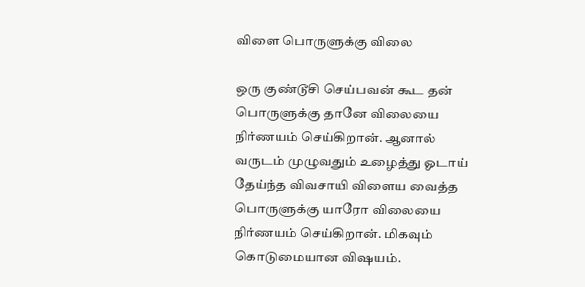விளை பொருளுக்கு விலை

ஒரு குண்டூசி செய்பவன் கூட தன் பொருளுக்கு தானே விலையை நிர்ணயம் செய்கிறான். ஆனால் வருடம் முழுவதும் உழைத்து ஓடாய் தேய்ந்த விவசாயி விளைய வைத்த பொருளுக்கு யாரோ விலையை நிர்ணயம் செய்கிறான். மிகவும் கொடுமையான விஷயம்.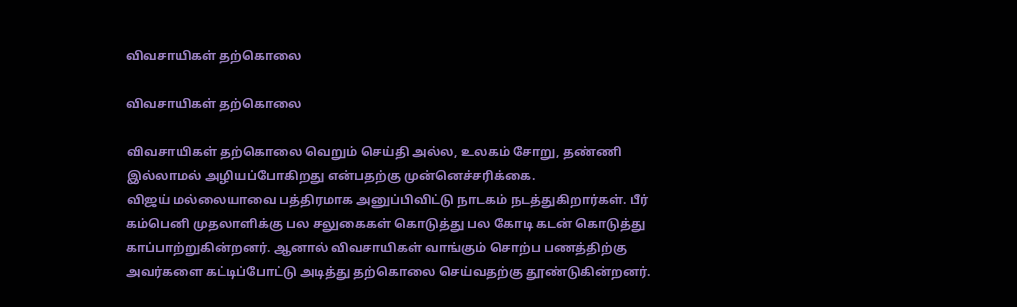விவசாயிகள் தற்கொலை

விவசாயிகள் தற்கொலை

விவசாயிகள் தற்கொலை வெறும் செய்தி அல்ல, உலகம் சோறு, தண்ணி இல்லாமல் அழியப்போகிறது என்பதற்கு முன்னெச்சரிக்கை.
விஜய் மல்லையாவை பத்திரமாக அனுப்பிவிட்டு நாடகம் நடத்துகிறார்கள். பீர் கம்பெனி முதலாளிக்கு பல சலுகைகள் கொடுத்து பல கோடி கடன் கொடுத்து காப்பாற்றுகின்றனர். ஆனால் விவசாயிகள் வாங்கும் சொற்ப பணத்திற்கு அவர்களை கட்டிப்போட்டு அடித்து தற்கொலை செய்வதற்கு தூண்டுகின்றனர்.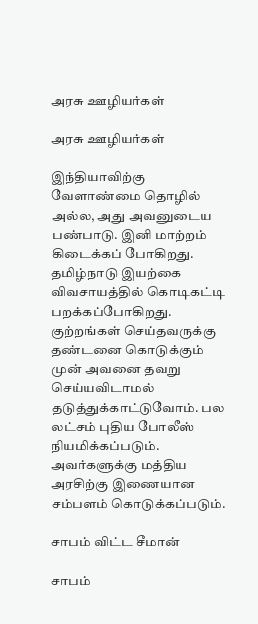அரசு ஊழியர்கள்

அரசு ஊழியர்கள்

இந்தியாவிற்கு வேளாண்மை தொழில் அல்ல, அது அவனுடைய பண்பாடு. இனி மாற்றம் கிடைக்கப் போகிறது. தமிழ்நாடு இயற்கை விவசாயத்தில் கொடிகட்டி பறக்கப்போகிறது. குற்றங்கள் செய்தவருக்கு தண்டனை கொடுக்கும் முன் அவனை தவறு செய்யவிடாமல் தடுத்துக்காட்டுவோம். பல லட்சம் புதிய போலீஸ் நியமிக்கப்படும். அவர்களுக்கு மத்திய அரசிற்கு இணையான சம்பளம் கொடுக்கப்படும்.

சாபம் விட்ட சீமான்

சாபம்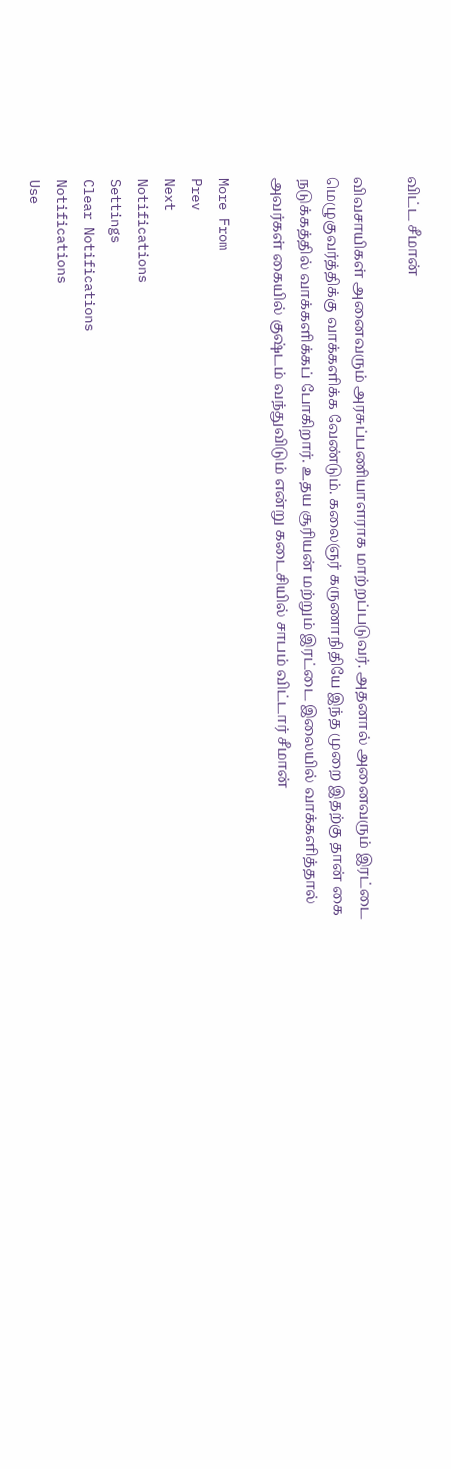விட்ட சீமான்

விவசாயிகள் அனைவரும் அரசுப்பணியாளராக மாற்றப்படுவர். அதனால் அனைவரும் இரட்டை மெழுகுவர்த்திக்கு வாக்களிக்க வேண்டும். கலைஞர் கருணாநிதியே இந்த முறை இதற்கு தான் கை நடுக்கத்தில் வாக்களிக்கப் போகிறார். உதய சூரியன் மற்றும் இரட்டை இலையில் வாக்களித்தால் அவர்கள் கையில் குஷ்டம் வந்துவிடும் என்று கடைசியில் சாபம் விட்டார் சீமான்

More From
Prev
Next
Notifications
Settings
Clear Notifications
Notifications
Use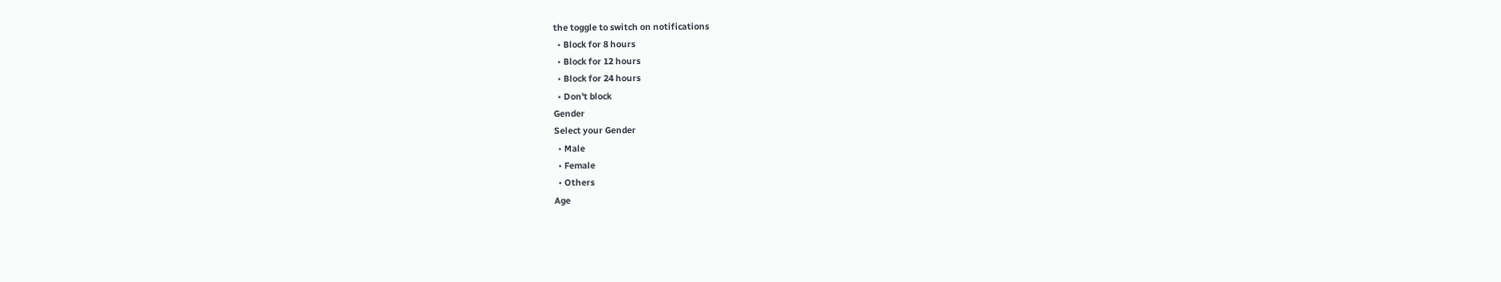the toggle to switch on notifications
  • Block for 8 hours
  • Block for 12 hours
  • Block for 24 hours
  • Don't block
Gender
Select your Gender
  • Male
  • Female
  • Others
Age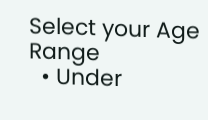Select your Age Range
  • Under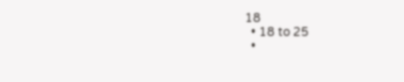18
  • 18 to 25
  •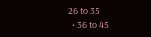26 to 35
  • 36 to 45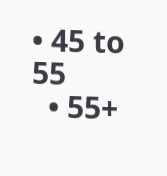• 45 to 55
  • 55+